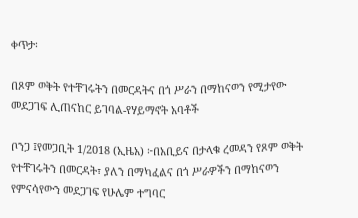ቀጥታ፡

በጾም ወቅት የተቸገሩትን በመርዳትና በጎ ሥራን በማከናወን የሚታየው መደጋገፍ ሊጠናከር ይገባል-የሃይማኖት አባቶች

ቦንጋ ፤የመጋቢት 1/2018 (ኢዜአ) ፦በአቢይና በታላቁ ረመዳን የጾም ወቅት የተቸገሩትን በመርዳት፣ ያለን በማካፈልና በጎ ሥራዎችን በማከናወን የምናሳየውን መደጋገፍ የሁሌም ተግባር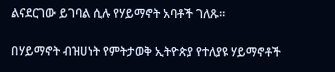ልናደርገው ይገባል ሲሉ የሃይማኖት አባቶች ገለጹ።

በሃይማኖት ብዝሀነት የምትታወቅ ኢትዮጵያ የተለያዩ ሃይማኖቶች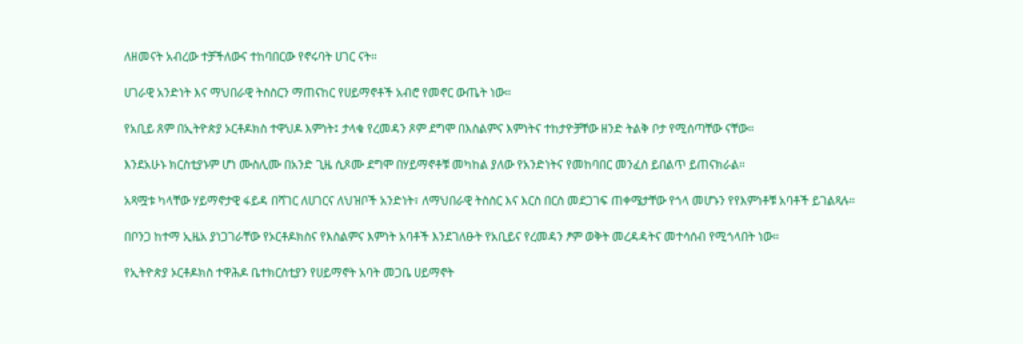ለዘመናት አብረው ተቻችለውና ተከባበርው የኖሩባት ሀገር ናት።

ሀገራዊ አንድነት እና ማህበራዊ ትስስርን ማጠናከር የሀይማኖቶች አብሮ የመኖር ውጤት ነው።

የአቢይ ጸም በኢትዮጵያ ኦርቶዶክስ ተዋህዶ እምነት፤ ታላቁ የረመዳን ጾም ደግሞ በእስልምና እምነትና ተከታዮቻቸው ዘንድ ትልቅ ቦታ የሚሰጣቸው ናቸው።

እንደአሁኑ ክርስቲያኑም ሆነ ሙስሊሙ በአንድ ጊዜ ሲጾሙ ደግሞ በሃይማኖቶቹ መካከል ያለው የአንድነትና የመከባበር መንፈስ ይበልጥ ይጠናክራል።

አጻሟቱ ካላቸው ሃይማኖታዊ ፋይዳ በሻገር ለሀገርና ለህዝቦች አንድነት፣ ለማህበራዊ ትስስር እና እርስ በርስ መደጋገፍ ጠቀሜታቸው የጎላ መሆኑን የየእምነቶቹ አባቶች ይገልጻሉ።

በቦንጋ ከተማ ኢዜአ ያነጋገራቸው የኦርቶዶክስና የእስልምና እምነት አባቶች እንደገለፁት የአቢይና የረመዳን ፆም ወቅት መረዳዳትና መተሳሰብ የሚጎላበት ነው።

የኢትዮጵያ ኦርቶዶክስ ተዋሕዶ ቤተክርስቲያን የሀይማኖት አባት መጋቤ ሀይማኖት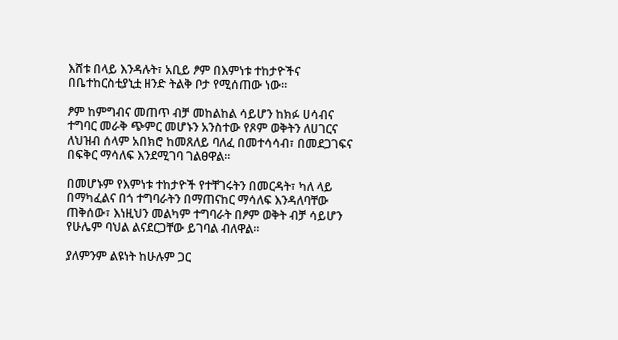እሸቱ በላይ እንዳሉት፣ አቢይ ፆም በእምነቱ ተከታዮችና በቤተከርስቲያኒቷ ዘንድ ትልቅ ቦታ የሚሰጠው ነው።

ፆም ከምግብና መጠጥ ብቻ መከልከል ሳይሆን ከክፉ ሀሳብና ተግባር መራቅ ጭምር መሆኑን አንስተው የጾም ወቅትን ለሀገርና ለህዝብ ሰላም አበክሮ ከመጸለይ ባለፈ በመተሳሳብ፣ በመደጋገፍና በፍቅር ማሳለፍ እንደሚገባ ገልፀዋል።

በመሆኑም የእምነቱ ተከታዮች የተቸገሩትን በመርዳት፣ ካለ ላይ በማካፈልና በጎ ተግባራትን በማጠናከር ማሳለፍ እንዳለባቸው ጠቅሰው፣ እነዚህን መልካም ተግባራት በፆም ወቅት ብቻ ሳይሆን የሁሌም ባህል ልናደርጋቸው ይገባል ብለዋል።

ያለምንም ልዩነት ከሁሉም ጋር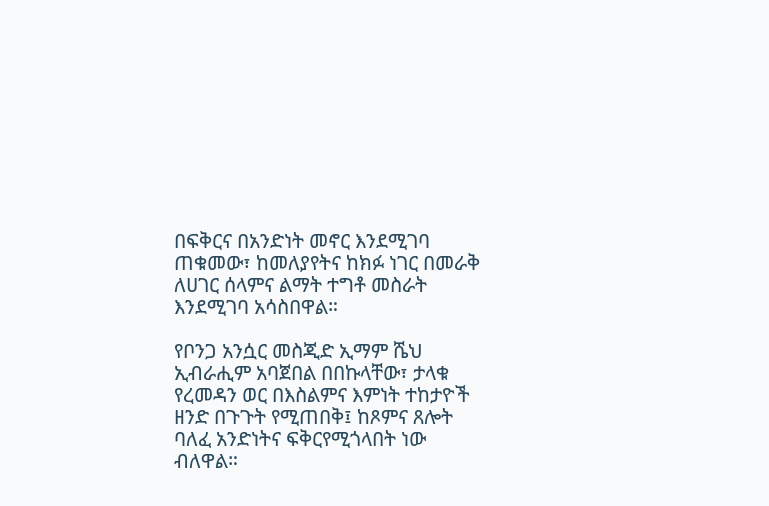በፍቅርና በአንድነት መኖር እንደሚገባ ጠቁመው፣ ከመለያየትና ከክፉ ነገር በመራቅ ለሀገር ሰላምና ልማት ተግቶ መስራት እንደሚገባ አሳስበዋል።

የቦንጋ አንሷር መስጂድ ኢማም ሼህ ኢብራሒም አባጀበል በበኩላቸው፣ ታላቁ የረመዳን ወር በእስልምና እምነት ተከታዮች ዘንድ በጉጉት የሚጠበቅ፤ ከጾምና ጸሎት ባለፈ አንድነትና ፍቅርየሚጎላበት ነው ብለዋል።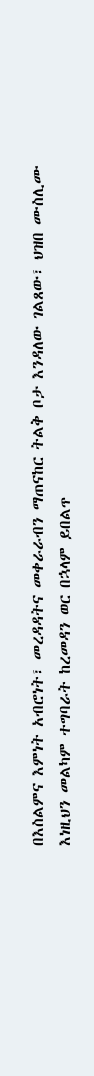በእስልምና እምነት አብሮነት፣ መረዳዳትና መቀራራብን ማጠናከር ትልቅ ቦታ እንዳለው ገልጸው፣ ህዝበ ሙስሊሙ እነዚህን መልካም ተግባራት ከረመዳን ወር በኋላም ይበልጥ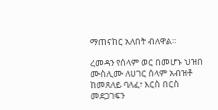ማጠናከር አለበት ብለዋል።

ረመዳን የሰላም ወር በመሆኑ ህዝበ ሙስሊሙ ለሀገር ሰላም አብዝቶ ከመጸለይ ባለፈ፣ እርስ በርስ መደጋገፍን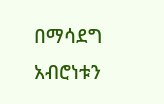በማሳደግ አብሮነቱን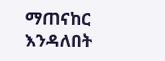ማጠናከር እንዳለበት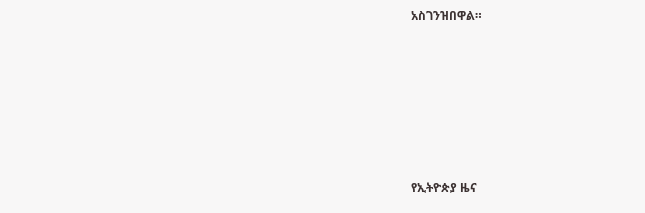አስገንዝበዋል።







የኢትዮጵያ ዜና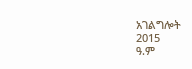አገልግሎት
2015
ዓ.ም